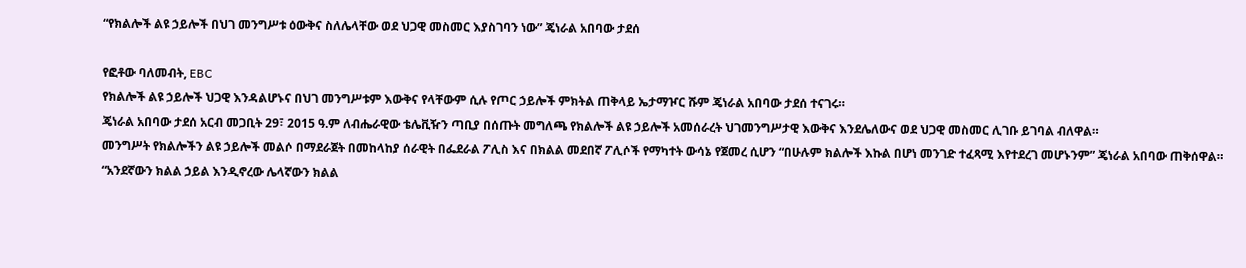“የክልሎች ልዩ ኃይሎች በህገ መንግሥቱ ዕውቅና ስለሌላቸው ወደ ህጋዊ መስመር እያስገባን ነው” ጄነራል አበባው ታደሰ

የፎቶው ባለመብት, EBC
የክልሎች ልዩ ኃይሎች ህጋዊ እንዳልሆኑና በህገ መንግሥቱም እውቅና የላቸውም ሲሉ የጦር ኃይሎች ምክትል ጠቅላይ ኤታማዦር ሹም ጄነራል አበባው ታደሰ ተናገሩ።
ጄነራል አበባው ታደሰ አርብ መጋቢት 29፣ 2015 ዓ.ም ለብሔራዊው ቴሌቪዥን ጣቢያ በሰጡት መግለጫ የክልሎች ልዩ ኃይሎች አመሰራረት ህገመንግሥታዊ እውቅና እንደሌለውና ወደ ህጋዊ መስመር ሊገቡ ይገባል ብለዋል።
መንግሥት የክልሎችን ልዩ ኃይሎች መልሶ በማደራጀት በመከላከያ ሰራዊት በፌደራል ፖሊስ እና በክልል መደበኛ ፖሊሶች የማካተት ውሳኔ የጀመረ ሲሆን “በሁሉም ክልሎች እኩል በሆነ መንገድ ተፈጻሚ እየተደረገ መሆኑንም” ጄነራል አበባው ጠቅሰዋል።
“አንደኛውን ክልል ኃይል እንዲኖረው ሌላኛውን ክልል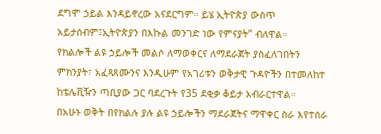ደግሞ ኃይል እንዳይኖረው አናደርግም። ይሄ ኢትዮጵያ ውስጥ አይታሰብም፤ኢትዮጵያን በእኩል መንገድ ነው የምናያት” ብለዋል።
የክልሎች ልዩ ኃይሎች መልሶ ለማወቀርና ለማደራጀት ያስፈለገበትን ምክንያት፣ አፈጻጸሙንና እንዲሁም የአገሪቱን ወቅታዊ ጉዳዮችን በተመለከተ ከቴሌቪዥን ጣቢያው ጋር ባደረጉት የ35 ደቂቃ ቆይታ አብራርተዋል።
በአሁኑ ወቅት በየክልሉ ያሉ ልዩ ኃይሎችን ማደራጀትና ማዋቀር ስራ እየተሰራ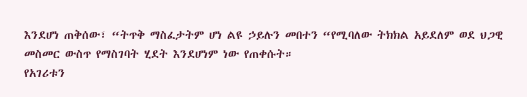እንደሆነ ጠቅሰው፣ “ትጥቅ ማስፈታትም ሆነ ልዩ ኃይሉን መበተን “የሚባለው ትክክል አይደለም ወደ ህጋዊ መስመር ውስጥ የማስገባት ሂደት እንደሆነም ነው የጠቀሱት።
የአገሪቱን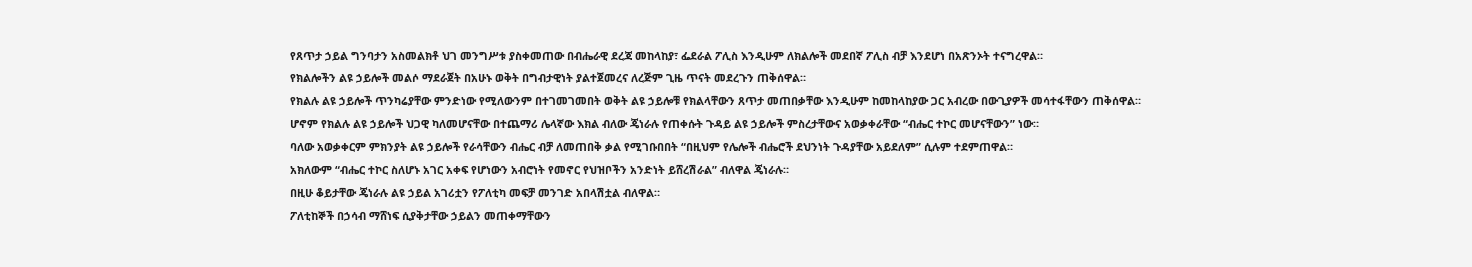የጸጥታ ኃይል ግንባታን አስመልክቶ ህገ መንግሥቱ ያስቀመጠው በብሔራዊ ደረጃ መከላከያ፣ ፌደራል ፖሊስ እንዲሁም ለክልሎች መደበኛ ፖሊስ ብቻ እንደሆነ በአጽንኦት ተናግረዋል።
የክልሎችን ልዩ ኃይሎች መልሶ ማደራጀት በአሁኑ ወቅት በግብታዊነት ያልተጀመረና ለረጅም ጊዜ ጥናት መደረጉን ጠቅሰዋል።
የክልሉ ልዩ ኃይሎች ጥንካሬያቸው ምንድነው የሚለውንም በተገመገመበት ወቅት ልዩ ኃይሎቹ የክልላቸውን ጸጥታ መጠበቃቸው እንዲሁም ከመከላከያው ጋር አብረው በውጊያዎች መሳተፋቸውን ጠቅሰዋል።
ሆኖም የክልሉ ልዩ ኃይሎች ህጋዊ ካለመሆናቸው በተጨማሪ ሌላኛው እክል ብለው ጄነራሉ የጠቀሱት ጉዳይ ልዩ ኃይሎች ምስረታቸውና አወቃቀራቸው “ብሔር ተኮር መሆናቸውን” ነው።
ባለው አወቃቀርም ምክንያት ልዩ ኃይሎች የራሳቸውን ብሔር ብቻ ለመጠበቅ ቃል የሚገቡበበት “በዚህም የሌሎች ብሔሮች ደህንነት ጉዳያቸው አይደለም” ሲሉም ተደምጠዋል።
አክለውም “ብሔር ተኮር ስለሆኑ አገር አቀፍ የሆነውን አብሮነት የመኖር የህዝቦችን አንድነት ይሸረሽራል” ብለዋል ጄነራሉ።
በዚሁ ቆይታቸው ጄነራሉ ልዩ ኃይል አገሪቷን የፖለቲካ መፍቻ መንገድ አበላሽቷል ብለዋል።
ፖለቲከኞች በኃሳብ ማሸነፍ ሲያቅታቸው ኃይልን መጠቀማቸውን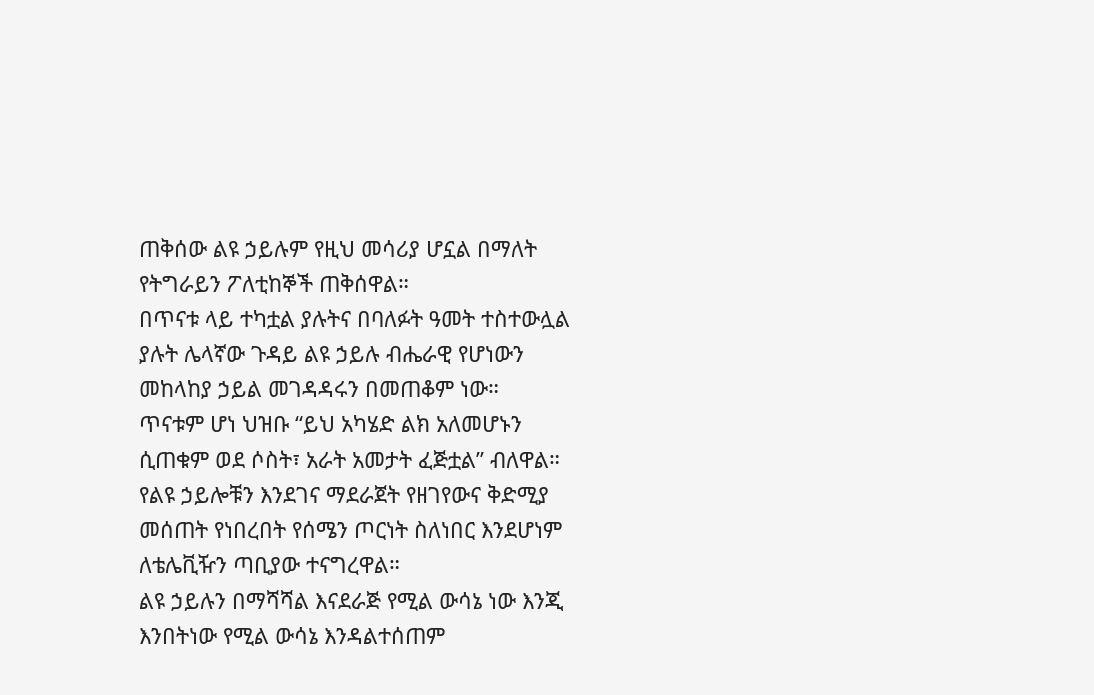ጠቅሰው ልዩ ኃይሉም የዚህ መሳሪያ ሆኗል በማለት የትግራይን ፖለቲከኞች ጠቅሰዋል።
በጥናቱ ላይ ተካቷል ያሉትና በባለፉት ዓመት ተስተውሏል ያሉት ሌላኛው ጉዳይ ልዩ ኃይሉ ብሔራዊ የሆነውን መከላከያ ኃይል መገዳዳሩን በመጠቆም ነው።
ጥናቱም ሆነ ህዝቡ “ይህ አካሄድ ልክ አለመሆኑን ሲጠቁም ወደ ሶስት፣ አራት አመታት ፈጅቷል” ብለዋል።
የልዩ ኃይሎቹን እንደገና ማደራጀት የዘገየውና ቅድሚያ መሰጠት የነበረበት የሰሜን ጦርነት ስለነበር እንደሆነም ለቴሌቪዥን ጣቢያው ተናግረዋል።
ልዩ ኃይሉን በማሻሻል እናደራጅ የሚል ውሳኔ ነው እንጂ እንበትነው የሚል ውሳኔ እንዳልተሰጠም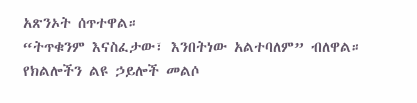አጽንኦት ሰጥተዋል።
“ትጥቁንም እናስፈታው፣ እንበትነው አልተባለም” ብለዋል።
የክልሎችን ልዩ ኃይሎች መልሶ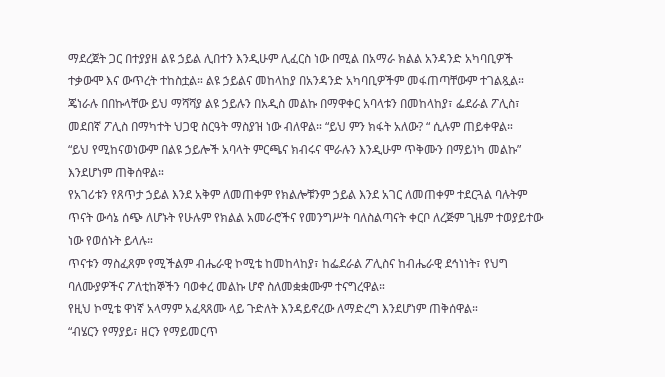ማደረጀት ጋር በተያያዘ ልዩ ኃይል ሊበተን እንዲሁም ሊፈርስ ነው በሚል በአማራ ክልል አንዳንድ አካባቢዎች ተቃውሞ እና ውጥረት ተከስቷል። ልዩ ኃይልና መከላከያ በአንዳንድ አካባቢዎችም መፋጠጣቸውም ተገልጿል።
ጄነራሉ በበኩላቸው ይህ ማሻሻያ ልዩ ኃይሉን በአዲስ መልኩ በማዋቀር አባላቱን በመከላከያ፣ ፌደራል ፖሊስ፣ መደበኛ ፖሊስ በማካተት ህጋዊ ስርዓት ማስያዝ ነው ብለዋል። “ይህ ምን ክፋት አለው? “ ሲሉም ጠይቀዋል።
“ይህ የሚከናወነውም በልዩ ኃይሎች አባላት ምርጫና ክብሩና ሞራሉን እንዲሁም ጥቅሙን በማይነካ መልኩ” እንደሆነም ጠቅሰዋል።
የአገሪቱን የጸጥታ ኃይል እንደ አቅም ለመጠቀም የክልሎቹንም ኃይል እንደ አገር ለመጠቀም ተደርጓል ባሉትም ጥናት ውሳኔ ሰጭ ለሆኑት የሁሉም የክልል አመራሮችና የመንግሥት ባለስልጣናት ቀርቦ ለረጅም ጊዜም ተወያይተው ነው የወሰኑት ይላሉ።
ጥናቱን ማስፈጸም የሚችልም ብሔራዊ ኮሚቴ ከመከላከያ፣ ከፌደራል ፖሊስና ከብሔራዊ ደኅነነት፣ የህግ ባለሙያዎችና ፖለቲከኞችን ባወቀረ መልኩ ሆኖ ስለመቋቋሙም ተናግረዋል።
የዚህ ኮሚቴ ዋነኛ አላማም አፈጻጸሙ ላይ ጉድለት እንዳይኖረው ለማድረግ እንደሆነም ጠቅሰዋል።
“ብሄርን የማያይ፣ ዘርን የማይመርጥ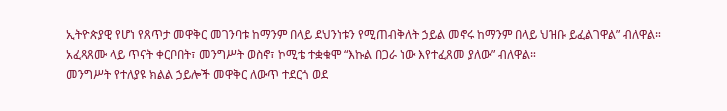ኢትዮጵያዊ የሆነ የጸጥታ መዋቅር መገንባቱ ከማንም በላይ ደህንነቱን የሚጠብቅለት ኃይል መኖሩ ከማንም በላይ ህዝቡ ይፈልገዋል” ብለዋል።
አፈጻጸሙ ላይ ጥናት ቀርቦበት፣ መንግሥት ወስኖ፣ ኮሚቴ ተቋቁሞ “እኩል በጋራ ነው እየተፈጸመ ያለው” ብለዋል።
መንግሥት የተለያዩ ክልል ኃይሎች መዋቅር ለውጥ ተደርጎ ወደ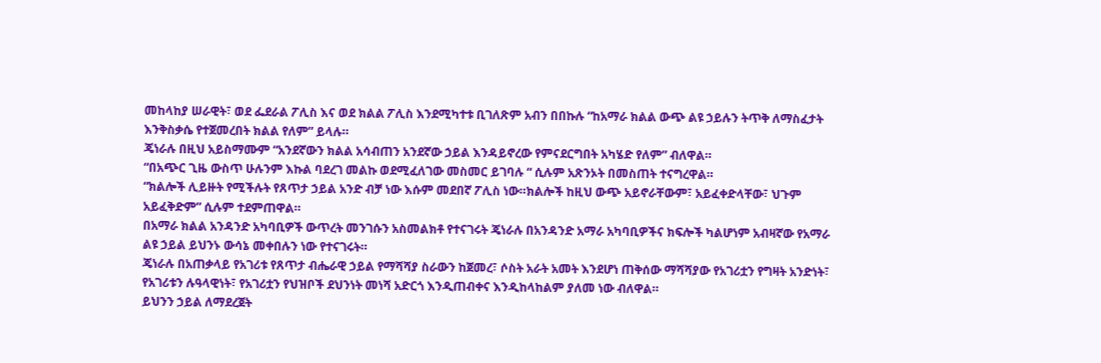መከላከያ ሠራዊት፣ ወደ ፌደራል ፖሊስ እና ወደ ክልል ፖሊስ እንደሚካተቱ ቢገለጽም አብን በበኩሉ “ከአማራ ክልል ውጭ ልዩ ኃይሉን ትጥቅ ለማስፈታት እንቅስቃሴ የተጀመረበት ክልል የለም” ይላሉ።
ጄነራሉ በዚህ አይስማሙም “አንደኛውን ክልል አሳብጠን አንደኛው ኃይል እንዳይኖረው የምናደርግበት አካሄድ የለም” ብለዋል።
“በአጭር ጊዜ ውስጥ ሁሉንም እኩል ባደረገ መልኩ ወደሚፈለገው መስመር ይገባሉ “ ሲሉም አጽንኦት በመስጠት ተናግረዋል።
“ክልሎች ሊይዙት የሚችሉት የጸጥታ ኃይል አንድ ብቻ ነው እሱም መደበኛ ፖሊስ ነው።ክልሎች ከዚህ ውጭ አይኖራቸውም፣ አይፈቀድላቸው፣ ህጉም አይፈቅድም” ሲሉም ተደምጠዋል።
በአማራ ክልል አንዳንድ አካባቢዎች ውጥረት መንገሱን አስመልክቶ የተናገሩት ጄነራሉ በአንዳንድ አማራ አካባቢዎችና ክፍሎች ካልሆነም አብዛኛው የአማራ ልዩ ኃይል ይህንኑ ውሳኔ መቀበሉን ነው የተናገሩት።
ጄነራሉ በአጠቃላይ የአገሪቱ የጸጥታ ብሔራዊ ኃይል የማሻሻያ ስራውን ከጀመረ፣ ሶስት አራት አመት እንደሆነ ጠቅሰው ማሻሻያው የአገሪቷን የግዛት አንድነት፣ የአገሪቱን ሉዓላዊነት፣ የአገሪቷን የህዝቦች ደህንነት መነሻ አድርጎ እንዲጠብቀና እንዲከላከልም ያለመ ነው ብለዋል።
ይህንን ኃይል ለማደረጀት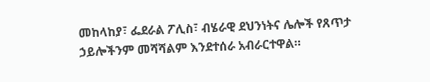መከላከያ፣ ፌደራል ፖሊስ፣ ብሄራዊ ደህንነትና ሌሎች የጸጥታ ኃይሎችንም መሻሻልም እንደተሰራ አብራርተዋል።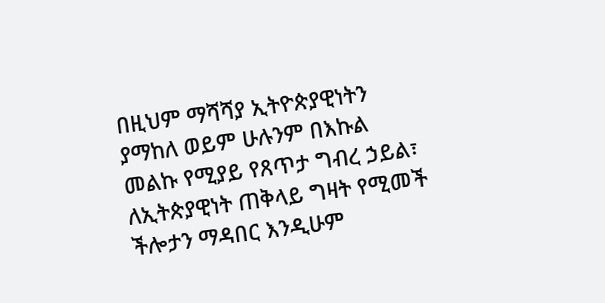በዚህም ማሻሻያ ኢትዮጵያዊነትን ያማከለ ወይም ሁሉንም በእኩል መልኩ የሚያይ የጸጥታ ግብረ ኃይል፣ ለኢትጵያዊነት ጠቅላይ ግዛት የሚመች ችሎታን ማዳበር እንዲሁም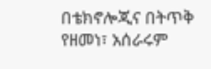በቴክኖሎጂና በትጥቅ የዘመነ፣ አሰራሩም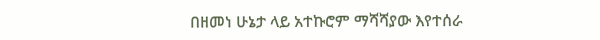በዘመነ ሁኔታ ላይ አተኩሮም ማሻሻያው እየተሰራ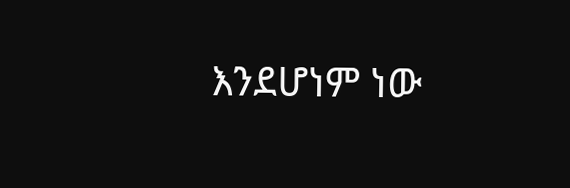እንደሆነም ነው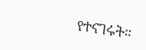የተናገሩት።